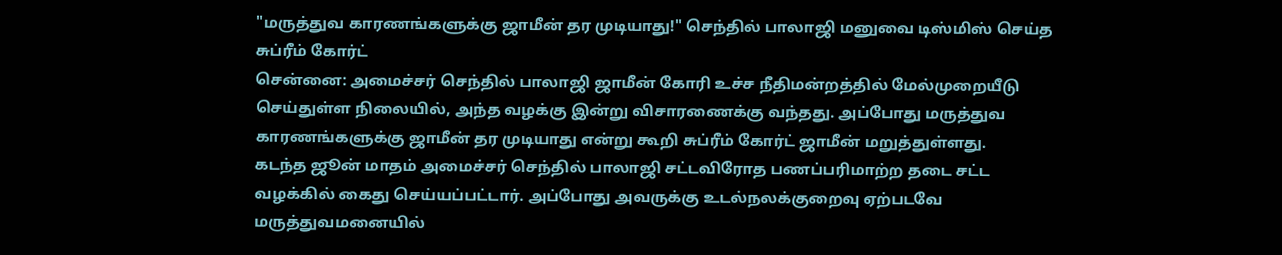"மருத்துவ காரணங்களுக்கு ஜாமீன் தர முடியாது!" செந்தில் பாலாஜி மனுவை டிஸ்மிஸ் செய்த சுப்ரீம் கோர்ட்
சென்னை: அமைச்சர் செந்தில் பாலாஜி ஜாமீன் கோரி உச்ச நீதிமன்றத்தில் மேல்முறையீடு செய்துள்ள நிலையில், அந்த வழக்கு இன்று விசாரணைக்கு வந்தது. அப்போது மருத்துவ காரணங்களுக்கு ஜாமீன் தர முடியாது என்று கூறி சுப்ரீம் கோர்ட் ஜாமீன் மறுத்துள்ளது.
கடந்த ஜூன் மாதம் அமைச்சர் செந்தில் பாலாஜி சட்டவிரோத பணப்பரிமாற்ற தடை சட்ட வழக்கில் கைது செய்யப்பட்டார். அப்போது அவருக்கு உடல்நலக்குறைவு ஏற்படவே மருத்துவமனையில்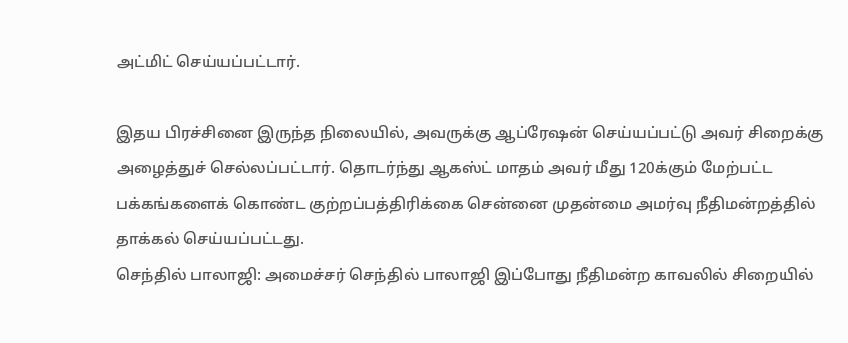அட்மிட் செய்யப்பட்டார்.

இதய பிரச்சினை இருந்த நிலையில், அவருக்கு ஆப்ரேஷன் செய்யப்பட்டு அவர் சிறைக்கு அழைத்துச் செல்லப்பட்டார். தொடர்ந்து ஆகஸ்ட் மாதம் அவர் மீது 120க்கும் மேற்பட்ட பக்கங்களைக் கொண்ட குற்றப்பத்திரிக்கை சென்னை முதன்மை அமர்வு நீதிமன்றத்தில் தாக்கல் செய்யப்பட்டது.
செந்தில் பாலாஜி: அமைச்சர் செந்தில் பாலாஜி இப்போது நீதிமன்ற காவலில் சிறையில்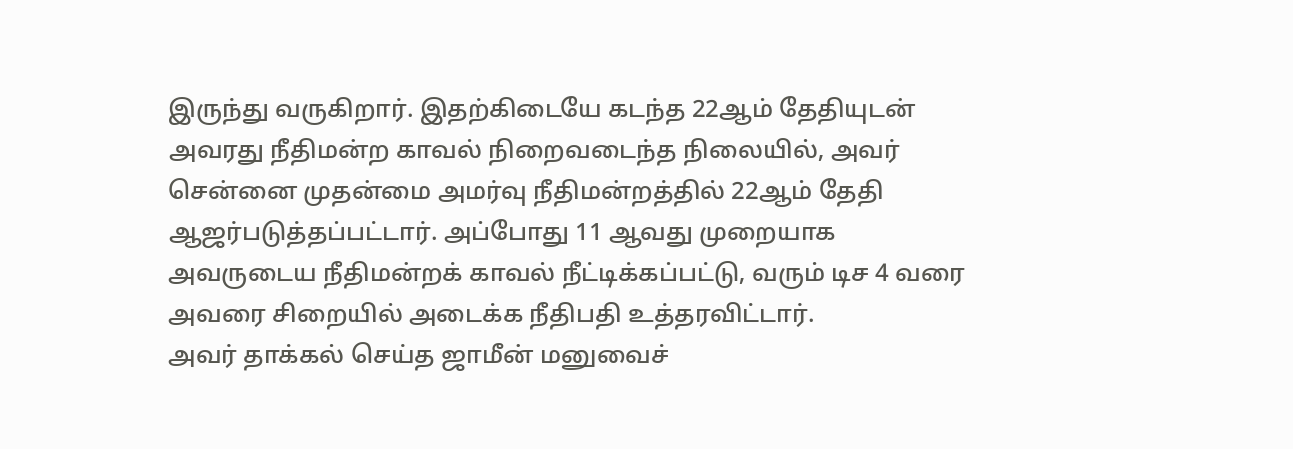இருந்து வருகிறார். இதற்கிடையே கடந்த 22ஆம் தேதியுடன் அவரது நீதிமன்ற காவல் நிறைவடைந்த நிலையில், அவர் சென்னை முதன்மை அமர்வு நீதிமன்றத்தில் 22ஆம் தேதி ஆஜர்படுத்தப்பட்டார். அப்போது 11 ஆவது முறையாக அவருடைய நீதிமன்றக் காவல் நீட்டிக்கப்பட்டு, வரும் டிச 4 வரை அவரை சிறையில் அடைக்க நீதிபதி உத்தரவிட்டார்.
அவர் தாக்கல் செய்த ஜாமீன் மனுவைச்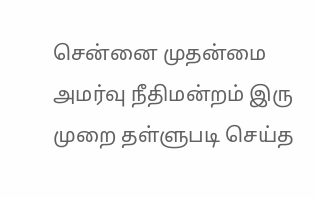சென்னை முதன்மை அமர்வு நீதிமன்றம் இரு முறை தள்ளுபடி செய்த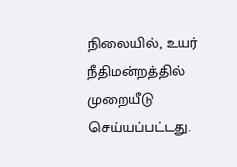நிலையில், உயர் நீதிமன்றத்தில் முறையீடு செய்யப்பட்டது.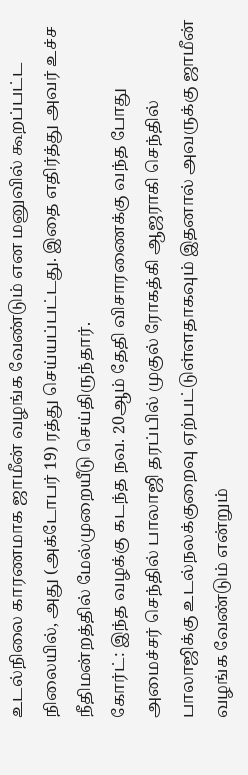உடல்நிலை காரணமாக ஜாமீன் வழங்க வேண்டும் என மனுவில் கூறப்பட்ட நிலையில், அது (அக்டோபர் 19) ரத்து செய்யப்பட்டது. இதை எதிர்த்து அவர் உச்ச நீதிமன்றத்தில் மேல்முறையீடு செய்திருந்தார்.
கோர்ட்: இந்த வழக்கு கடந்த நவ. 20ஆம் தேதி விசாரணைக்கு வந்த போது அமைச்சர் செந்தில் பாலாஜி தரப்பில் முகுல் ரோகத்கி ஆஜராகி செந்தில் பாலாஜிக்கு உடல்நலக்குறைவு ஏற்பட்டுள்ளதாகவும் இதனால் அவருக்கு ஜாமீன் வழங்க வேண்டும் என்றும்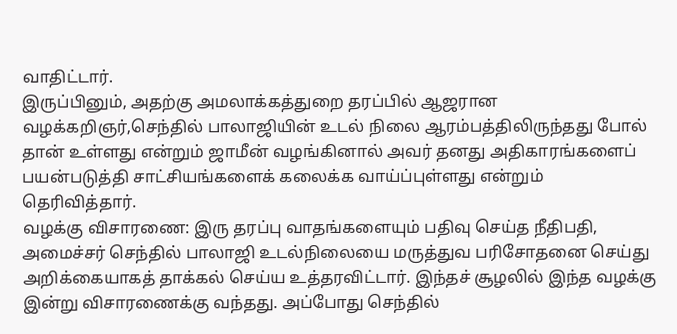வாதிட்டார்.
இருப்பினும், அதற்கு அமலாக்கத்துறை தரப்பில் ஆஜரான வழக்கறிஞர்,செந்தில் பாலாஜியின் உடல் நிலை ஆரம்பத்திலிருந்தது போல் தான் உள்ளது என்றும் ஜாமீன் வழங்கினால் அவர் தனது அதிகாரங்களைப் பயன்படுத்தி சாட்சியங்களைக் கலைக்க வாய்ப்புள்ளது என்றும் தெரிவித்தார்.
வழக்கு விசாரணை: இரு தரப்பு வாதங்களையும் பதிவு செய்த நீதிபதி, அமைச்சர் செந்தில் பாலாஜி உடல்நிலையை மருத்துவ பரிசோதனை செய்து அறிக்கையாகத் தாக்கல் செய்ய உத்தரவிட்டார். இந்தச் சூழலில் இந்த வழக்கு இன்று விசாரணைக்கு வந்தது. அப்போது செந்தில்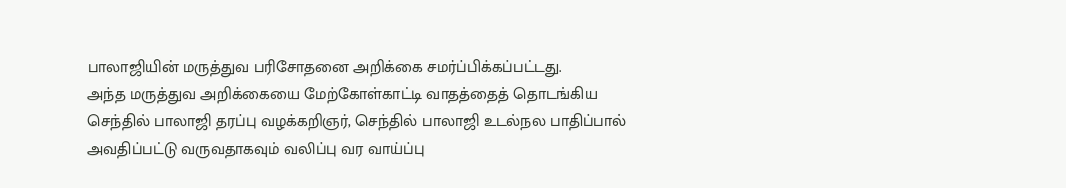பாலாஜியின் மருத்துவ பரிசோதனை அறிக்கை சமர்ப்பிக்கப்பட்டது.
அந்த மருத்துவ அறிக்கையை மேற்கோள்காட்டி வாதத்தைத் தொடங்கிய செந்தில் பாலாஜி தரப்பு வழக்கறிஞர், செந்தில் பாலாஜி உடல்நல பாதிப்பால் அவதிப்பட்டு வருவதாகவும் வலிப்பு வர வாய்ப்பு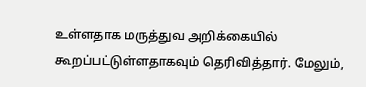உள்ளதாக மருத்துவ அறிக்கையில் கூறப்பட்டுள்ளதாகவும் தெரிவித்தார். மேலும்,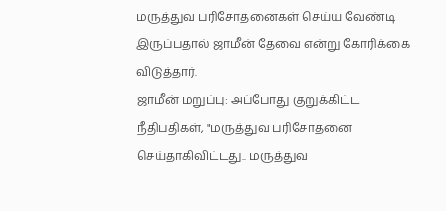மருத்துவ பரிசோதனைகள் செய்ய வேண்டி இருப்பதால் ஜாமீன் தேவை என்று கோரிக்கை விடுத்தார்.
ஜாமீன் மறுப்பு: அப்போது குறுக்கிட்ட நீதிபதிகள், "மருத்துவ பரிசோதனை செய்தாகிவிட்டது.. மருத்துவ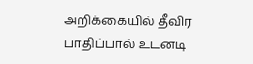அறிக்கையில் தீவிர பாதிப்பால் உடனடி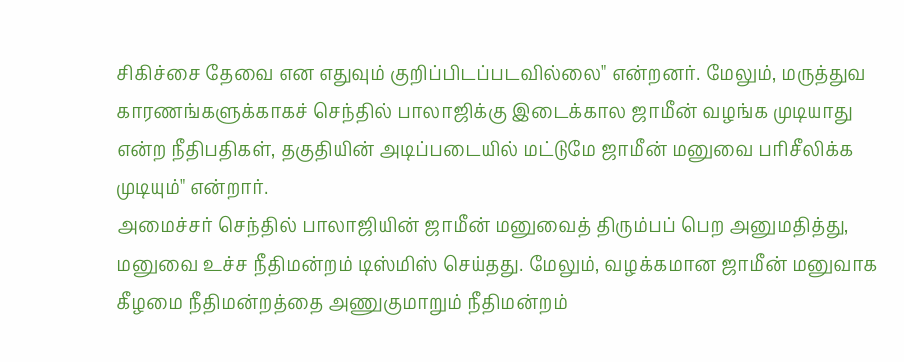சிகிச்சை தேவை என எதுவும் குறிப்பிடப்படவில்லை" என்றனர். மேலும், மருத்துவ காரணங்களுக்காகச் செந்தில் பாலாஜிக்கு இடைக்கால ஜாமீன் வழங்க முடியாது என்ற நீதிபதிகள், தகுதியின் அடிப்படையில் மட்டுமே ஜாமீன் மனுவை பரிசீலிக்க முடியும்" என்றார்.
அமைச்சர் செந்தில் பாலாஜியின் ஜாமீன் மனுவைத் திரும்பப் பெற அனுமதித்து, மனுவை உச்ச நீதிமன்றம் டிஸ்மிஸ் செய்தது. மேலும், வழக்கமான ஜாமீன் மனுவாக கீழமை நீதிமன்றத்தை அணுகுமாறும் நீதிமன்றம்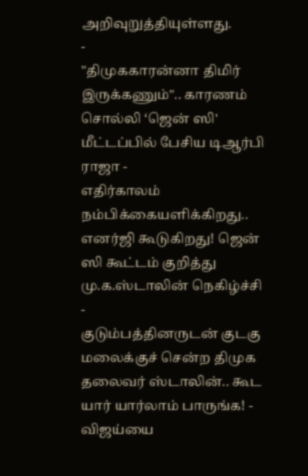அறிவுறுத்தியுள்ளது.
-
"திமுககாரன்னா திமிர் இருக்கணும்".. காரணம் சொல்லி ‘ஜென் ஸி' மீட்டப்பில் பேசிய டிஆர்பி ராஜா -
எதிர்காலம் நம்பிக்கையளிக்கிறது.. எனர்ஜி கூடுகிறது! ஜென் ஸி கூட்டம் குறித்து மு.க.ஸ்டாலின் நெகிழ்ச்சி -
குடும்பத்தினருடன் குடகு மலைக்குச் சென்ற திமுக தலைவர் ஸ்டாலின்.. கூட யார் யார்லாம் பாருங்க! -
விஜய்யை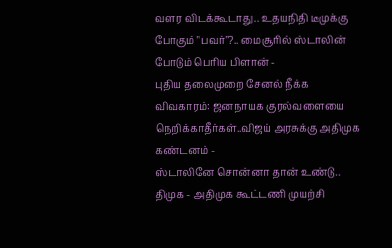வளர விடக்கூடாது.. உதயநிதி டீமுக்கு போகும் "பவர்"?.. மைசூரில் ஸ்டாலின் போடும் பெரிய பிளான் -
புதிய தலைமுறை சேனல் நீக்க விவகாரம்: ஜனநாயக குரல்வளையை நெறிக்காதீர்கள்..விஜய் அரசுக்கு அதிமுக கண்டனம் -
ஸ்டாலினே சொன்னா தான் உண்டு.. திமுக - அதிமுக கூட்டணி முயற்சி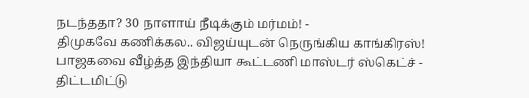நடந்ததா? 30 நாளாய் நீடிக்கும் மர்மம்! -
திமுகவே கணிக்கல.. விஜய்யுடன் நெருங்கிய காங்கிரஸ்! பாஜகவை வீழ்த்த இந்தியா கூட்டணி மாஸ்டர் ஸ்கெட்ச் -
திட்டமிட்டு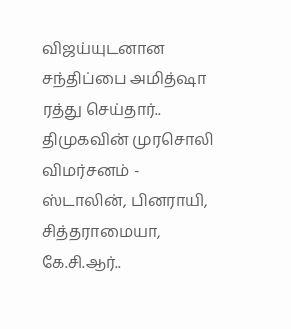விஜய்யுடனான சந்திப்பை அமித்ஷா ரத்து செய்தார்.. திமுகவின் முரசொலி விமர்சனம் -
ஸ்டாலின், பினராயி, சித்தராமையா, கே.சி.ஆர்..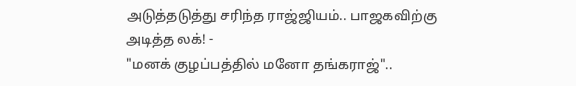அடுத்தடுத்து சரிந்த ராஜ்ஜியம்.. பாஜகவிற்கு அடித்த லக்! -
"மனக் குழப்பத்தில் மனோ தங்கராஜ்"..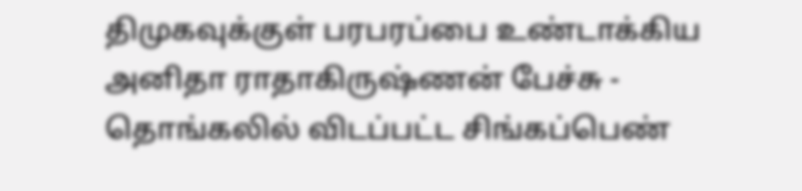திமுகவுக்குள் பரபரப்பை உண்டாக்கிய அனிதா ராதாகிருஷ்ணன் பேச்சு -
தொங்கலில் விடப்பட்ட சிங்கப்பெண்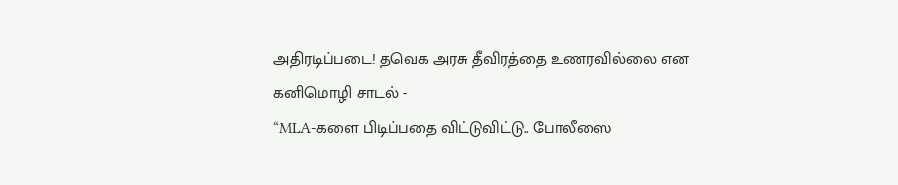அதிரடிப்படை! தவெக அரசு தீவிரத்தை உணரவில்லை என கனிமொழி சாடல் -
“MLA-களை பிடிப்பதை விட்டுவிட்டு.. போலீஸை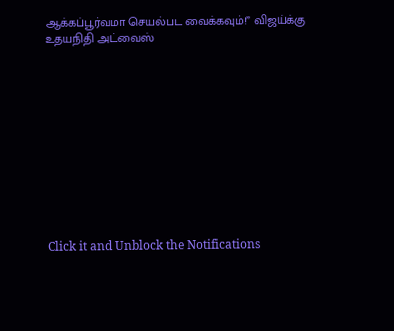ஆக்கப்பூர்வமா செயல்பட வைக்கவும்!” விஜய்க்கு உதயநிதி அட்வைஸ்












Click it and Unblock the Notifications